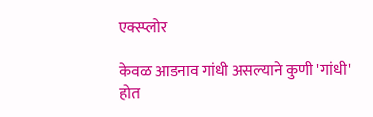एक्स्प्लोर

केवळ आडनाव गांधी असल्याने कुणी 'गांधी' होत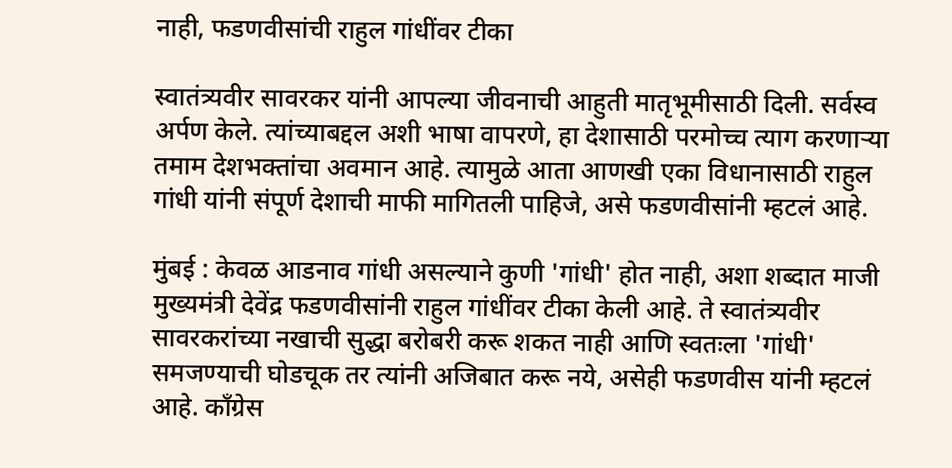नाही, फडणवीसांची राहुल गांधींवर टीका

स्वातंत्र्यवीर सावरकर यांनी आपल्या जीवनाची आहुती मातृभूमीसाठी दिली. सर्वस्व अर्पण केले. त्यांच्याबद्दल अशी भाषा वापरणे, हा देशासाठी परमोच्च त्याग करणाऱ्या तमाम देशभक्तांचा अवमान आहे. त्यामुळे आता आणखी एका विधानासाठी राहुल गांधी यांनी संपूर्ण देशाची माफी मागितली पाहिजे, असे फडणवीसांनी म्हटलं आहे.

मुंबई : केवळ आडनाव गांधी असल्याने कुणी 'गांधी' होत नाही, अशा शब्दात माजी मुख्यमंत्री देवेंद्र फडणवीसांनी राहुल गांधींवर टीका केली आहे. ते स्वातंत्र्यवीर सावरकरांच्या नखाची सुद्धा बरोबरी करू शकत नाही आणि स्वतःला 'गांधी' समजण्याची घोडचूक तर त्यांनी अजिबात करू नये, असेही फडणवीस यांनी म्हटलं आहे. काँग्रेस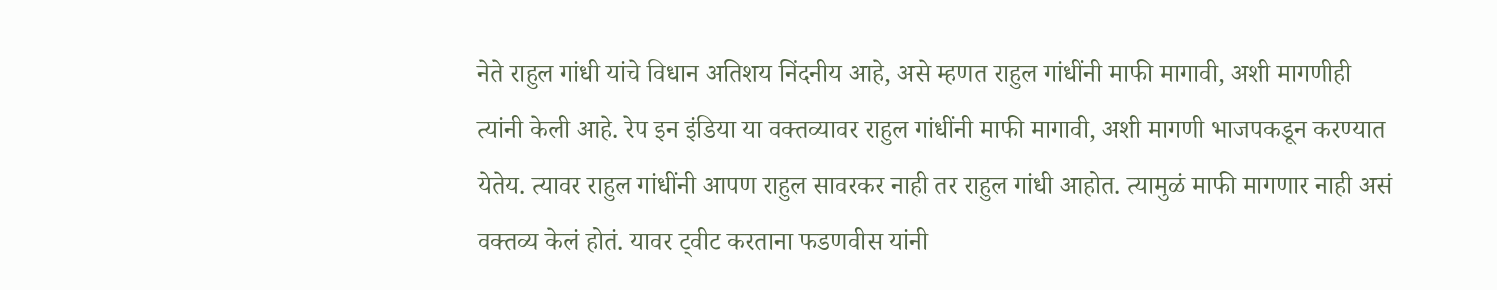नेते राहुल गांधी यांचे विधान अतिशय निंदनीय आहे, असे म्हणत राहुल गांधींनी माफी मागावी, अशी मागणीही त्यांनी केली आहे. रेप इन इंडिया या वक्तव्यावर राहुल गांधींनी माफी मागावी, अशी मागणी भाजपकडून करण्यात येतेय. त्यावर राहुल गांधींनी आपण राहुल सावरकर नाही तर राहुल गांधी आहोत. त्यामुळं माफी मागणार नाही असं वक्तव्य केलं होतं. यावर ट्वीट करताना फडणवीस यांनी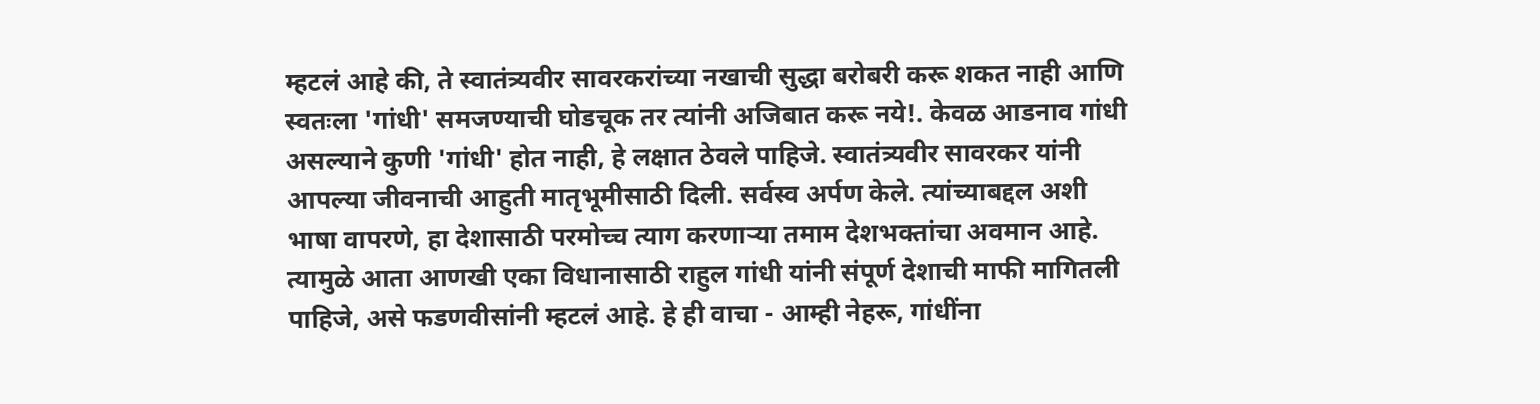म्हटलं आहे की, ते स्वातंत्र्यवीर सावरकरांच्या नखाची सुद्धा बरोबरी करू शकत नाही आणि स्वतःला 'गांधी' समजण्याची घोडचूक तर त्यांनी अजिबात करू नये!. केवळ आडनाव गांधी असल्याने कुणी 'गांधी' होत नाही, हे लक्षात ठेवले पाहिजे. स्वातंत्र्यवीर सावरकर यांनी आपल्या जीवनाची आहुती मातृभूमीसाठी दिली. सर्वस्व अर्पण केले. त्यांच्याबद्दल अशी भाषा वापरणे, हा देशासाठी परमोच्च त्याग करणाऱ्या तमाम देशभक्तांचा अवमान आहे. त्यामुळे आता आणखी एका विधानासाठी राहुल गांधी यांनी संपूर्ण देशाची माफी मागितली पाहिजे, असे फडणवीसांनी म्हटलं आहे. हे ही वाचा - आम्ही नेहरू, गांधींना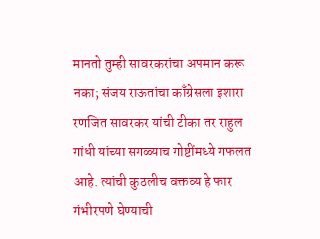मानतो तुम्ही सावरकरांचा अपमान करू नका; संजय राऊतांचा काँग्रेसला इशारा रणजित सावरकर यांची टीका तर राहुल गांधी यांच्या सगळ्याच गोष्टींमध्ये गफलत आहे. त्यांची कुठलीच वक्तव्य हे फार गंभीरपणे घेण्याची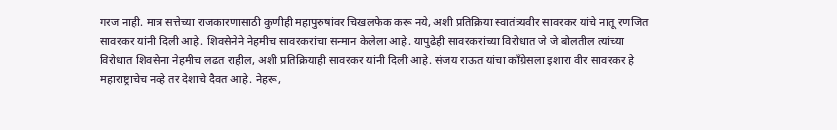गरज नाही. मात्र सत्तेच्या राजकारणासाठी कुणीही महापुरुषांवर चिखलफेक करू नये, अशी प्रतिक्रिया स्वातंत्र्यवीर सावरकर यांचे नातू रणजित सावरकर यांनी दिली आहे. शिवसेनेने नेहमीच सावरकरांचा सन्मान केलेला आहे. यापुढेही सावरकरांच्या विरोधात जे जे बोलतील त्यांच्या विरोधात शिवसेना नेहमीच लढत राहील, अशी प्रतिक्रियाही सावरकर यांनी दिली आहे. संजय राऊत यांचा काँग्रेसला इशारा वीर सावरकर हे महाराष्ट्राचेच नव्हे तर देशाचे दैवत आहे. नेहरू,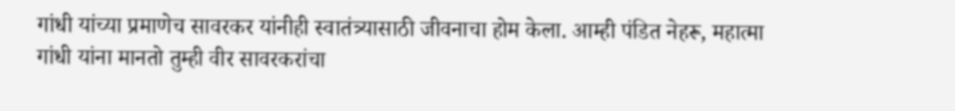गांधी यांच्या प्रमाणेच सावरकर यांनीही स्वातंत्र्यासाठी जीवनाचा होम केला. आम्ही पंडित नेहरू, महात्मा गांधी यांना मानतो तुम्ही वीर सावरकरांचा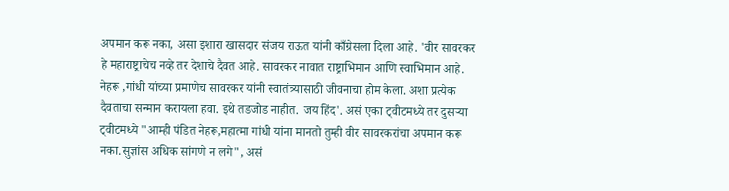अपमान करू नका, असा इशारा खासदार संजय राऊत यांनी काँग्रेसला दिला आहे. 'वीर सावरकर हे महाराष्ट्राचेच नव्हे तर देशाचे दैवत आहे. सावरकर नावात राष्ट्राभिमान आणि स्वाभिमान आहे. नेहरू ,गांधी यांच्या प्रमाणेच सावरकर यांनी स्वातंत्र्यासाठी जीवनाचा होम केला. अशा प्रत्येक दैवताचा सन्मान करायला हवा. इथे तडजोड नाहीत. जय हिंद'. असं एका ट्वीटमध्ये तर दुसऱ्या ट्वीटमध्ये "आम्ही पंडित नेहरू,महात्मा गांधी यांना मानतो तुम्ही वीर सावरकरांचा अपमान करू नका.सुज्ञांस अधिक सांगणे न लगे", असं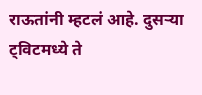राऊतांनी म्हटलं आहे. दुसऱ्या ट्विटमध्ये ते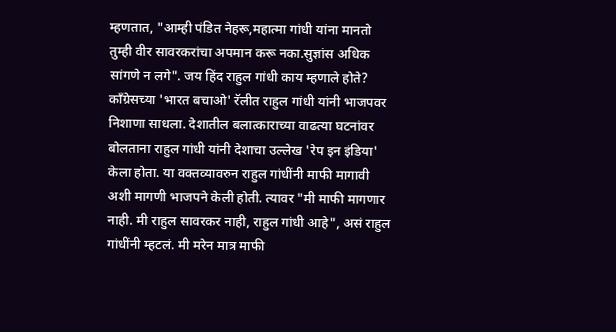म्हणतात, "आम्ही पंडित नेहरू,महात्मा गांधी यांना मानतो तुम्ही वीर सावरकरांचा अपमान करू नका.सुज्ञांस अधिक सांगणे न लगे". जय हिंद राहुल गांधी काय म्हणाले होते? काँग्रेसच्या 'भारत बचाओ' रॅलीत राहुल गांधी यांनी भाजपवर निशाणा साधला. देशातील बलात्काराच्या वाढत्या घटनांवर बोलताना राहुल गांधी यांनी देशाचा उल्लेख 'रेप इन इंडिया' केला होता. या वक्तव्यावरुन राहुल गांधींनी माफी मागावी अशी मागणी भाजपने केली होती. त्यावर "मी माफी मागणार नाही. मी राहुल सावरकर नाही, राहुल गांधी आहे", असं राहुल गांधींनी म्हटलं. मी मरेन मात्र माफी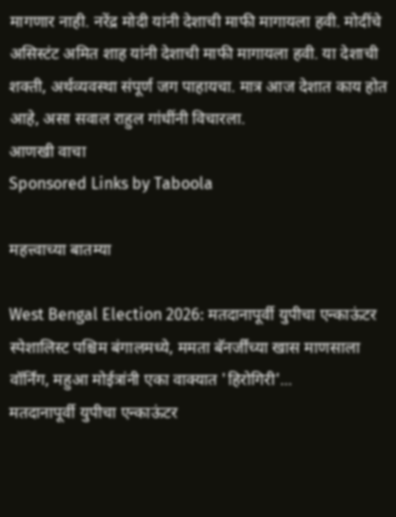मागणार नाही. नरेंद्र मोदी यांनी देशाची माफी मागायला हवी. मोदींचे असिस्टंट अमित शाह यांनी देशाची माफी मागायला हवी. या देशाची शक्ती, अर्थव्यवस्था संपूर्ण जग पाहायचा. मात्र आज देशात काय होत आहे, असा सवाल राहुल गांधींनी विचारला.
आणखी वाचा
Sponsored Links by Taboola

महत्त्वाच्या बातम्या

West Bengal Election 2026: मतदानापूर्वी युपीचा एन्काऊंटर स्पेशालिस्ट पश्चिम बंगालमध्ये, ममता बॅनर्जींच्या खास माणसाला वॉर्निंग, महुआ मोईत्रांनी एका वाक्यात 'हिरोगिरी'...
मतदानापूर्वी युपीचा एन्काऊंटर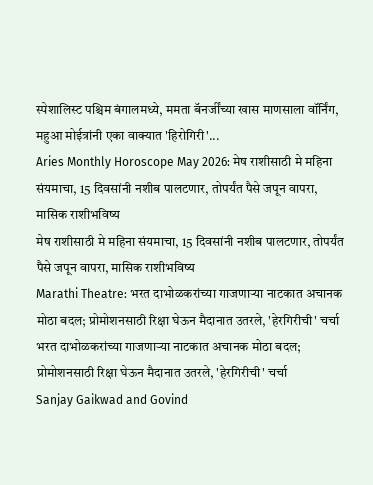स्पेशालिस्ट पश्चिम बंगालमध्ये, ममता बॅनर्जींच्या खास माणसाला वॉर्निंग, महुआ मोईत्रांनी एका वाक्यात 'हिरोगिरी'...
Aries Monthly Horoscope May 2026: मेष राशीसाठी मे महिना संयमाचा, 15 दिवसांनी नशीब पालटणार, तोपर्यंत पैसे जपून वापरा, मासिक राशीभविष्य
मेष राशीसाठी मे महिना संयमाचा, 15 दिवसांनी नशीब पालटणार, तोपर्यंत पैसे जपून वापरा, मासिक राशीभविष्य
Marathi Theatre: भरत दाभोळकरांच्या गाजणाऱ्या नाटकात अचानक मोठा बदल; प्रोमोशनसाठी रिक्षा घेऊन मैदानात उतरले, 'हेरगिरीची' चर्चा
भरत दाभोळकरांच्या गाजणाऱ्या नाटकात अचानक मोठा बदल; प्रोमोशनसाठी रिक्षा घेऊन मैदानात उतरले, 'हेरगिरीची' चर्चा
Sanjay Gaikwad and Govind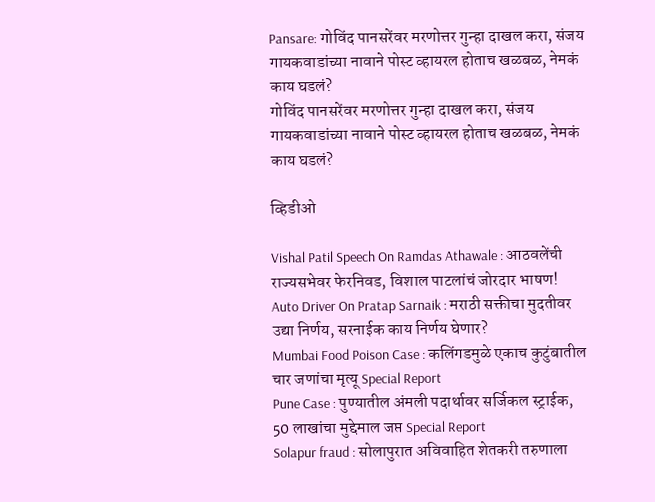Pansare: गोविंद पानसरेंवर मरणोत्तर गुन्हा दाखल करा, संजय गायकवाडांच्या नावाने पोस्ट व्हायरल होताच खळबळ, नेमकं काय घडलं?
गोविंद पानसरेंवर मरणोत्तर गुन्हा दाखल करा, संजय गायकवाडांच्या नावाने पोस्ट व्हायरल होताच खळबळ, नेमकं काय घडलं?

व्हिडीओ

Vishal Patil Speech On Ramdas Athawale : आठवलेंची राज्यसभेवर फेरनिवड, विशाल पाटलांचं जोरदार भाषण!
Auto Driver On Pratap Sarnaik : मराठी सक्तीचा मुदतीवर उद्या निर्णय, सरनाईक काय निर्णय घेणार?
Mumbai Food Poison Case : कलिंगडमुळे एकाच कुटुंबातील चार जणांचा मृत्यू Special Report
Pune Case : पुण्यातील अंमली पदार्थावर सर्जिकल स्ट्राईक, 50 लाखांचा मुद्देमाल जप्त Special Report
Solapur fraud : सोलापुरात अविवाहित शेतकरी तरुणाला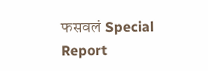फसवलं Special Report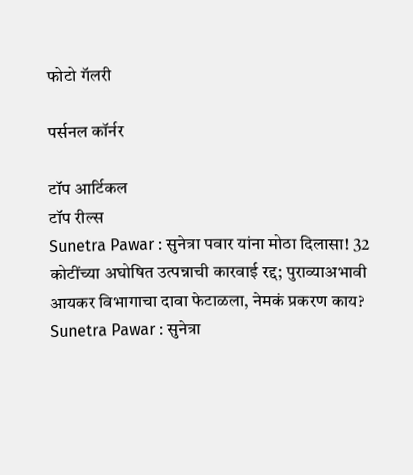फोटो गॅलरी

पर्सनल कॉर्नर

टॉप आर्टिकल
टॉप रील्स
Sunetra Pawar : सुनेत्रा पवार यांना मोठा दिलासा! 32 कोटींच्या अघोषित उत्पन्नाची कारवाई रद्द; पुराव्याअभावी आयकर विभागाचा दावा फेटाळला, नेमकं प्रकरण काय?
Sunetra Pawar : सुनेत्रा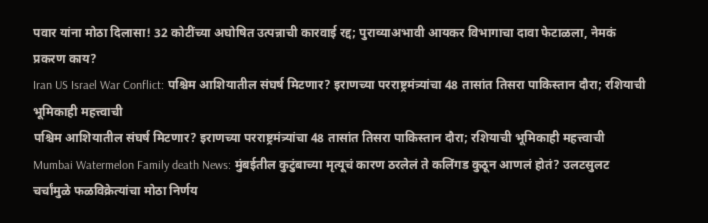पवार यांना मोठा दिलासा! 32 कोटींच्या अघोषित उत्पन्नाची कारवाई रद्द; पुराव्याअभावी आयकर विभागाचा दावा फेटाळला, नेमकं प्रकरण काय?
Iran US Israel War Conflict: पश्चिम आशियातील संघर्ष मिटणार? इराणच्या परराष्ट्रमंत्र्यांचा 48 तासांत तिसरा पाकिस्तान दौरा; रशियाची भूमिकाही महत्त्वाची
पश्चिम आशियातील संघर्ष मिटणार? इराणच्या परराष्ट्रमंत्र्यांचा 48 तासांत तिसरा पाकिस्तान दौरा; रशियाची भूमिकाही महत्त्वाची
Mumbai Watermelon Family death News: मुंबईतील कुटुंबाच्या मृत्यूचं कारण ठरलेलं ते कलिंगड कुठून आणलं होतं? उलटसुलट चर्चांमुळे फळविक्रेत्यांचा मोठा निर्णय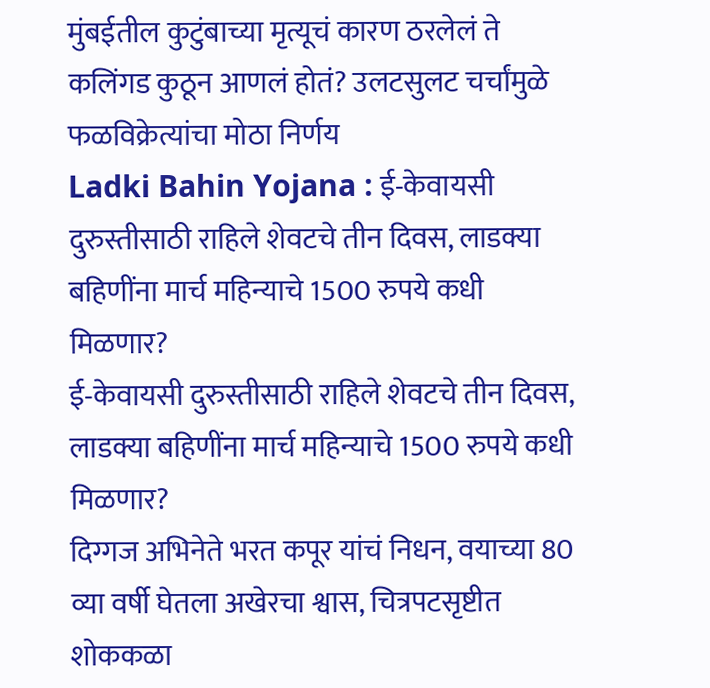मुंबईतील कुटुंबाच्या मृत्यूचं कारण ठरलेलं ते कलिंगड कुठून आणलं होतं? उलटसुलट चर्चांमुळे फळविक्रेत्यांचा मोठा निर्णय
Ladki Bahin Yojana : ई-केवायसी दुरुस्तीसाठी राहिले शेवटचे तीन दिवस, लाडक्या बहिणींना मार्च महिन्याचे 1500 रुपये कधी मिळणार?
ई-केवायसी दुरुस्तीसाठी राहिले शेवटचे तीन दिवस, लाडक्या बहिणींना मार्च महिन्याचे 1500 रुपये कधी मिळणार?
दिग्गज अभिनेते भरत कपूर यांचं निधन, वयाच्या 80 व्या वर्षी घेतला अखेरचा श्वास, चित्रपटसृष्टीत शोककळा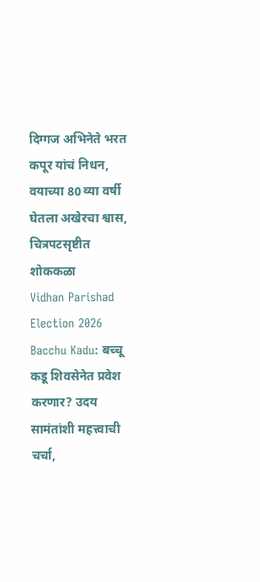दिग्गज अभिनेते भरत कपूर यांचं निधन, वयाच्या 80 व्या वर्षी घेतला अखेरचा श्वास, चित्रपटसृष्टीत शोककळा
Vidhan Parishad Election 2026 Bacchu Kadu: बच्चू कडू शिवसेनेत प्रवेश करणार? उदय सामंतांशी महत्त्वाची चर्चा,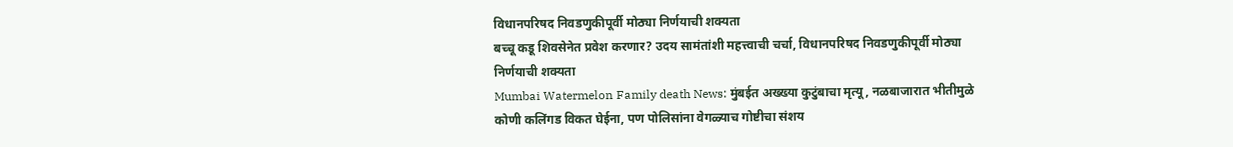विधानपरिषद निवडणुकीपूर्वी मोठ्या निर्णयाची शक्यता
बच्चू कडू शिवसेनेत प्रवेश करणार? उदय सामंतांशी महत्त्वाची चर्चा, विधानपरिषद निवडणुकीपूर्वी मोठ्या निर्णयाची शक्यता
Mumbai Watermelon Family death News: मुंबईत अख्ख्या कुटुंबाचा मृत्यू, नळबाजारात भीतीमुळे कोणी कलिंगड विकत घेईना, पण पोलिसांना वेगळ्याच गोष्टीचा संशय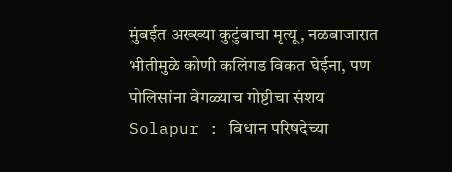मुंबईत अख्ख्या कुटुंबाचा मृत्यू, नळबाजारात भीतीमुळे कोणी कलिंगड विकत घेईना, पण पोलिसांना वेगळ्याच गोष्टीचा संशय
Solapur : विधान परिषदेच्या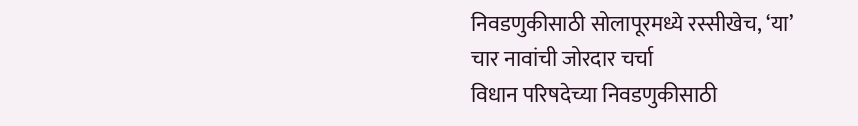निवडणुकीसाठी सोलापूरमध्ये रस्सीखेच, ‘या’ चार नावांची जोरदार चर्चा
विधान परिषदेच्या निवडणुकीसाठी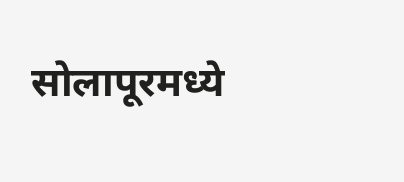सोलापूरमध्ये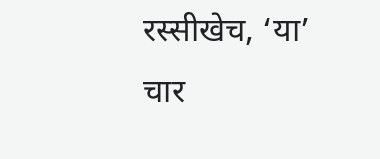रस्सीखेच, ‘या’ चार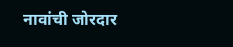नावांची जोरदार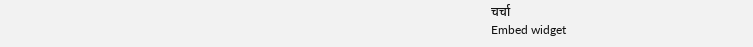चर्चा
Embed widget